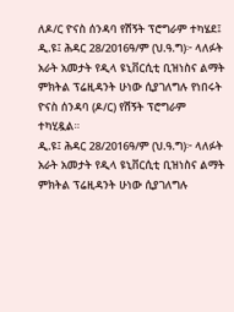ለዶ/ር ዮናስ ሰንዳባ የሽኝት ፕሮግራም ተካሄደ፤
ዲ.ዩ፤ ሕዳር 28/2016ዓ/ም (ህ.ዓ.ግ)፦ ላለፉት አራት አመታት የዲላ ዩኒቨርሲቲ ቢዝነስና ልማት ምክትል ፕሬዚዳንት ሁነው ሲያገለግሉ የነበሩት ዮናስ ሰንዳባ (ዶ/ር) የሽኝት ፕሮግራም ተካሂዷል።
ዲ.ዩ፤ ሕዳር 28/2016ዓ/ም (ህ.ዓ.ግ)፦ ላለፉት አራት አመታት የዲላ ዩኒቨርሲቲ ቢዝነስና ልማት ምክትል ፕሬዚዳንት ሁነው ሲያገለግሉ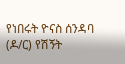የነበሩት ዮናስ ሰንዳባ (ዶ/ር) የሽኝት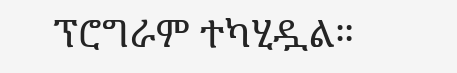ፕሮግራም ተካሂዷል።